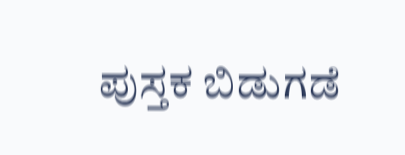ಪುಸ್ತಕ ಬಿಡುಗಡೆ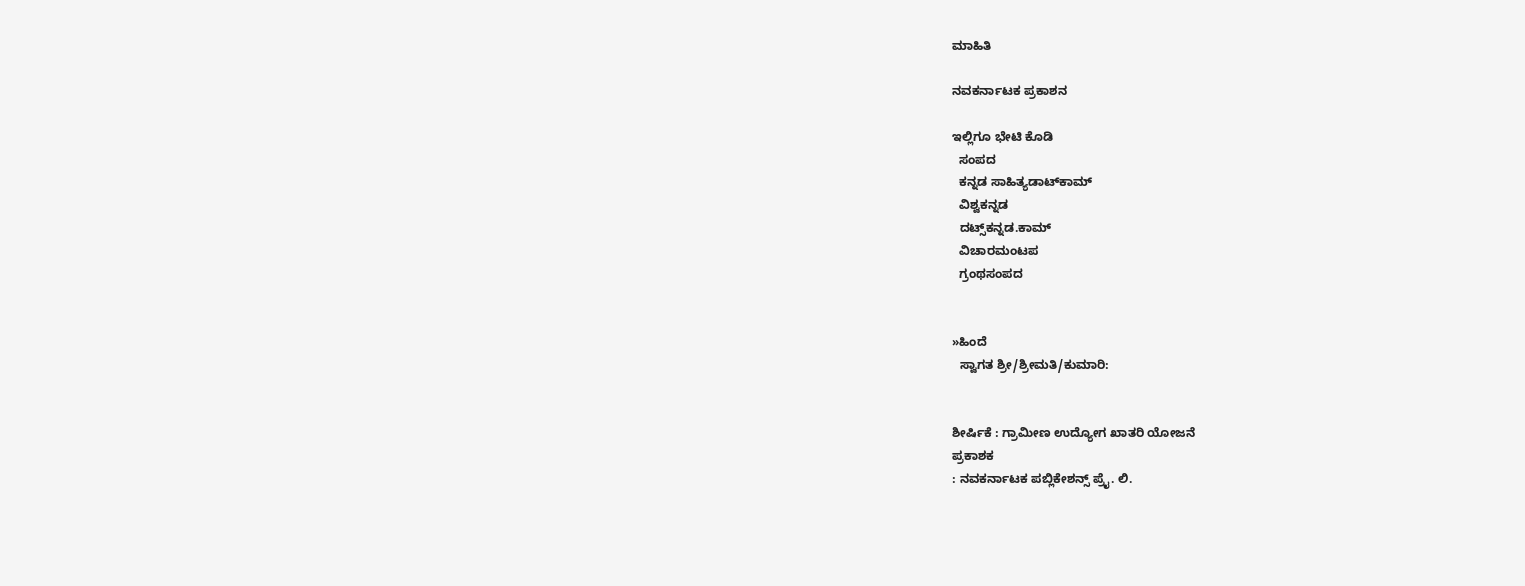ಮಾಹಿತಿ

ನವಕರ್ನಾಟಕ ಪ್ರಕಾಶನ

ಇಲ್ಲಿಗೂ ಭೇಟಿ ಕೊಡಿ
  ಸಂಪದ
  ಕನ್ನಡ ಸಾಹಿತ್ಯಡಾಟ್‌ಕಾಮ್
  ವಿಶ್ವಕನ್ನಡ
  ದಟ್ಸ್‌ಕನ್ನಡ.ಕಾಮ್
  ವಿಚಾರಮಂಟಪ
  ಗ್ರಂಥಸಂಪದ


»ಹಿಂದೆ
  ಸ್ವಾಗತ ಶ್ರೀ/ಶ್ರೀಮತಿ/ಕುಮಾರಿ:


ಶೀರ್ಷಿಕೆ : ಗ್ರಾಮೀಣ ಉದ್ಯೋಗ ಖಾತರಿ ಯೋಜನೆ
ಪ್ರಕಾಶಕ
: ನವಕರ್ನಾಟಕ ಪಬ್ಲಿಕೇಶನ್ಸ್ ಪ್ರೈ. ಲಿ.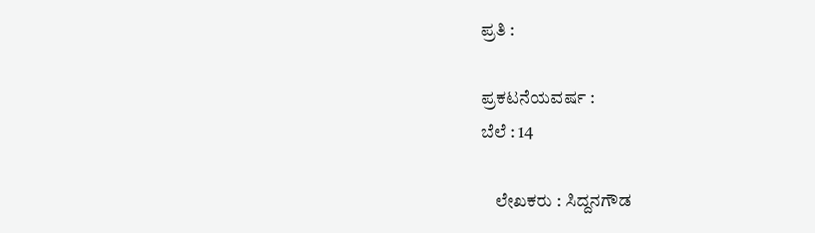ಪ್ರತಿ :

ಪ್ರಕಟನೆಯವರ್ಷ :
ಬೆಲೆ : 14

    ಲೇಖಕರು : ಸಿದ್ದನಗೌಡ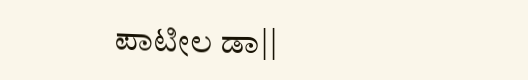ಪಾಟೀಲ ಡಾ||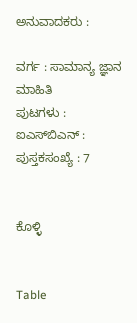ಅನುವಾದಕರು :

ವರ್ಗ : ಸಾಮಾನ್ಯ ಜ್ಞಾನ ಮಾಹಿತಿ
ಪುಟಗಳು :
ಐಎಸ್‌ಬಿಎನ್ :
ಪುಸ್ತಕಸಂಖ್ಯೆ : 7


ಕೊಳ್ಳಿ


Table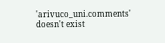'arivuco_uni.comments' doesn't exist